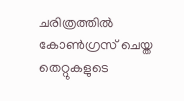ചരിത്രത്തില്‍ കോണ്‍ഗ്രസ് ചെയ്ത തെറ്റുകളുടെ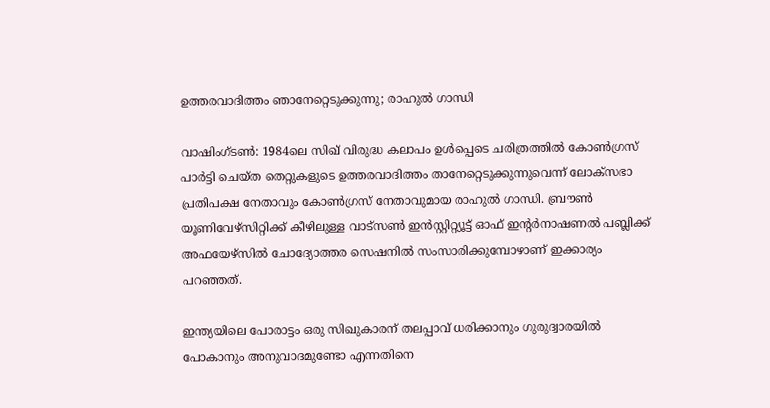ഉത്തരവാദിത്തം ഞാനേറ്റെടുക്കുന്നു; രാഹുല്‍ ഗാന്ധി

വാഷിംഗ്ടണ്‍: 1984ലെ സിഖ് വിരുദ്ധ കലാപം ഉള്‍പ്പെടെ ചരിത്രത്തില്‍ കോണ്‍ഗ്രസ് പാര്‍ട്ടി ചെയ്ത തെറ്റുകളുടെ ഉത്തരവാദിത്തം താനേറ്റെടുക്കുന്നുവെന്ന് ലോക്സഭാ പ്രതിപക്ഷ നേതാവും കോണ്‍ഗ്രസ് നേതാവുമായ രാഹുല്‍ ഗാന്ധി. ബ്രൗണ്‍ യൂണിവേഴ്സിറ്റിക്ക് കീഴിലുള്ള വാട്സണ്‍ ഇന്‍സ്റ്റിറ്റ്യൂട്ട് ഓഫ് ഇന്റര്‍നാഷണല്‍ പബ്ലിക്ക് അഫയേഴ്സില്‍ ചോദ്യോത്തര സെഷനില്‍ സംസാരിക്കുമ്പോഴാണ് ഇക്കാര്യം പറഞ്ഞത്.

ഇന്ത്യയിലെ പോരാട്ടം ഒരു സിഖുകാരന് തലപ്പാവ് ധരിക്കാനും ഗുരുദ്വാരയില്‍ പോകാനും അനുവാദമുണ്ടോ എന്നതിനെ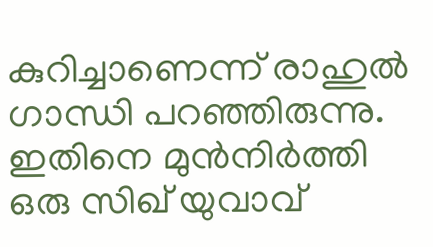കുറിച്ചാണെന്ന് രാഹുല്‍ ഗാന്ധി പറഞ്ഞിരുന്നു. ഇതിനെ മുന്‍നിര്‍ത്തി ഒരു സിഖ് യുവാവ്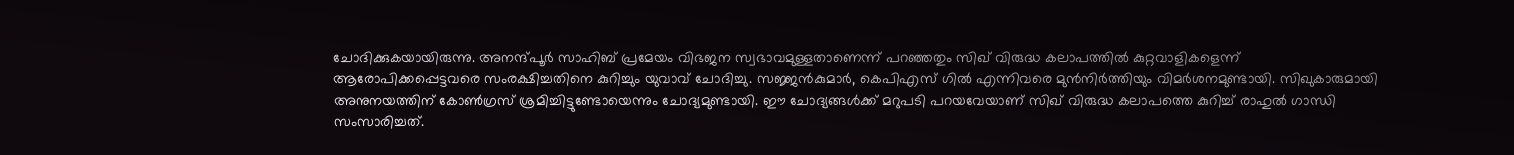ചോദിക്കുകയായിരുന്നു. അനന്ദ്പൂര്‍ സാഹിബ് പ്രമേയം വിഭജന സ്വഭാവമുള്ളതാണെന്ന് പറഞ്ഞതും സിഖ് വിരുദ്ധ കലാപത്തില്‍ കുറ്റവാളികളെന്ന് ആരോപിക്കപ്പെട്ടവരെ സംരക്ഷിച്ചതിനെ കുറിച്ചും യുവാവ് ചോദിച്ചു. സജ്ജന്‍കുമാര്‍, കെപിഎസ് ഗില്‍ എന്നിവരെ മുന്‍നിര്‍ത്തിയും വിമര്‍ശനമുണ്ടായി. സിഖുകാരുമായി അനുനയത്തിന് കോണ്‍ഗ്രസ് ശ്രമിച്ചിട്ടുണ്ടോയെന്നും ചോദ്യമുണ്ടായി. ഈ ചോദ്യങ്ങള്‍ക്ക് മറുപടി പറയവേയാണ് സിഖ് വിരുദ്ധ കലാപത്തെ കുറിച്ച് രാഹുല്‍ ഗാന്ധി സംസാരിച്ചത്.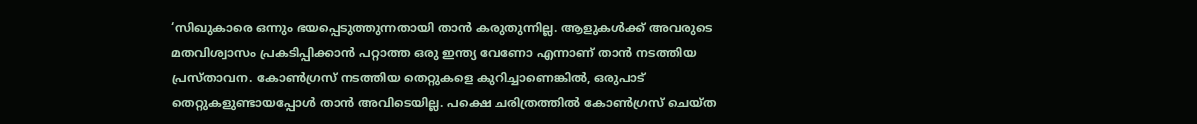‘സിഖുകാരെ ഒന്നും ഭയപ്പെടുത്തുന്നതായി താന്‍ കരുതുന്നില്ല. ആളുകള്‍ക്ക് അവരുടെ മതവിശ്വാസം പ്രകടിപ്പിക്കാന്‍ പറ്റാത്ത ഒരു ഇന്ത്യ വേണോ എന്നാണ് താന്‍ നടത്തിയ പ്രസ്താവന. കോണ്‍ഗ്രസ് നടത്തിയ തെറ്റുകളെ കുറിച്ചാണെങ്കില്‍, ഒരുപാട് തെറ്റുകളുണ്ടായപ്പോള്‍ താന്‍ അവിടെയില്ല. പക്ഷെ ചരിത്രത്തില്‍ കോണ്‍ഗ്രസ് ചെയ്ത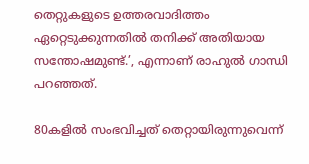തെറ്റുകളുടെ ഉത്തരവാദിത്തം ഏറ്റെടുക്കുന്നതില്‍ തനിക്ക് അതിയായ സന്തോഷമുണ്ട്.’, എന്നാണ് രാഹുല്‍ ഗാന്ധി പറഞ്ഞത്.

80കളില്‍ സംഭവിച്ചത് തെറ്റായിരുന്നുവെന്ന്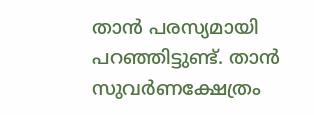താന്‍ പരസ്യമായി പറഞ്ഞിട്ടുണ്ട്. താന്‍ സുവര്‍ണക്ഷേത്രം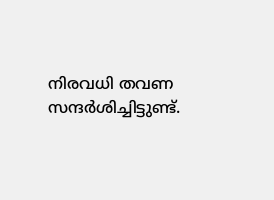നിരവധി തവണ സന്ദര്‍ശിച്ചിട്ടുണ്ട്.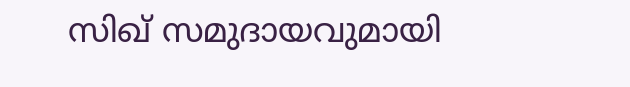സിഖ് സമുദായവുമായി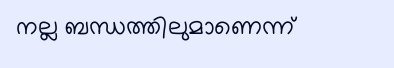നല്ല ബന്ധത്തിലുമാണെന്ന്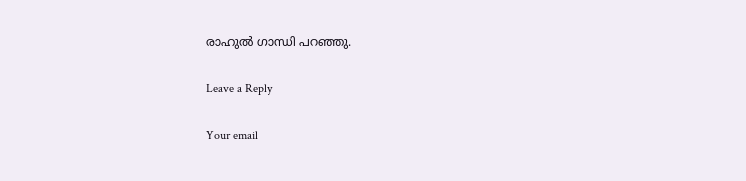രാഹുല്‍ ഗാന്ധി പറഞ്ഞു.

Leave a Reply

Your email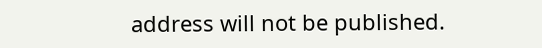address will not be published.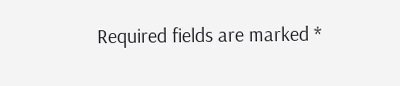Required fields are marked *